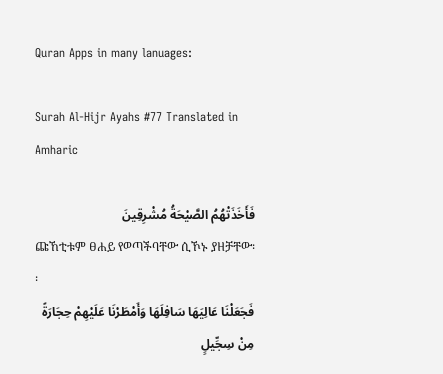Quran Apps in many lanuages:

Surah Al-Hijr Ayahs #77 Translated in Amharic

فَأَخَذَتْهُمُ الصَّيْحَةُ مُشْرِقِينَ
ጩኸቲቱም ፀሐይ የወጣችባቸው ሲኾኑ ያዘቻቸው፡፡
فَجَعَلْنَا عَالِيَهَا سَافِلَهَا وَأَمْطَرْنَا عَلَيْهِمْ حِجَارَةً مِنْ سِجِّيلٍ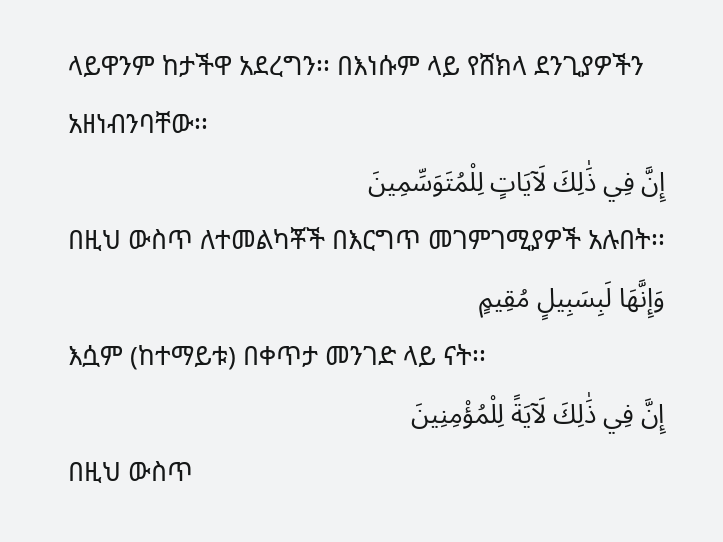ላይዋንም ከታችዋ አደረግን፡፡ በእነሱም ላይ የሸክላ ደንጊያዎችን አዘነብንባቸው፡፡
إِنَّ فِي ذَٰلِكَ لَآيَاتٍ لِلْمُتَوَسِّمِينَ
በዚህ ውስጥ ለተመልካቾች በእርግጥ መገምገሚያዎች አሉበት፡፡
وَإِنَّهَا لَبِسَبِيلٍ مُقِيمٍ
እሷም (ከተማይቱ) በቀጥታ መንገድ ላይ ናት፡፡
إِنَّ فِي ذَٰلِكَ لَآيَةً لِلْمُؤْمِنِينَ
በዚህ ውስጥ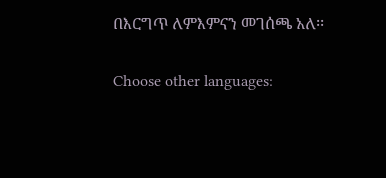በእርግጥ ለምእምናን መገሰጫ አለ፡፡

Choose other languages: